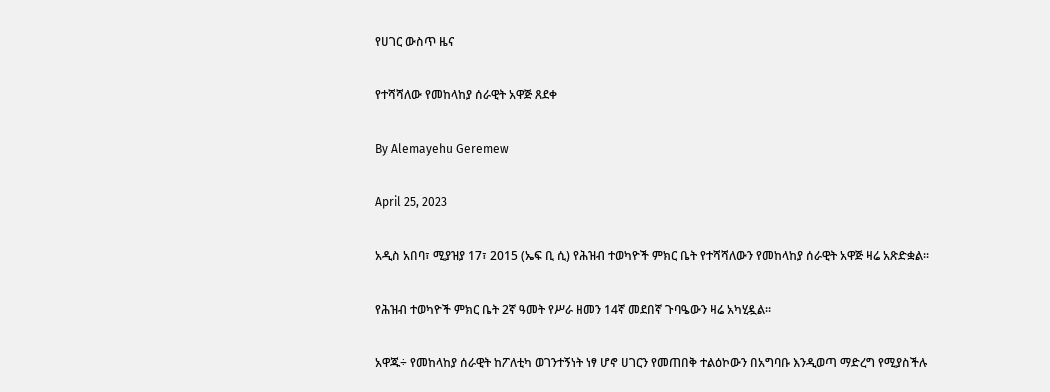የሀገር ውስጥ ዜና

የተሻሻለው የመከላከያ ሰራዊት አዋጅ ጸደቀ

By Alemayehu Geremew

April 25, 2023

አዲስ አበባ፣ ሚያዝያ 17፣ 2015 (ኤፍ ቢ ሲ) የሕዝብ ተወካዮች ምክር ቤት የተሻሻለውን የመከላከያ ሰራዊት አዋጅ ዛሬ አጽድቋል፡፡

የሕዝብ ተወካዮች ምክር ቤት 2ኛ ዓመት የሥራ ዘመን 14ኛ መደበኛ ጉባዔውን ዛሬ አካሂዷል፡፡

አዋጁ÷ የመከላከያ ሰራዊት ከፖለቲካ ወገንተኝነት ነፃ ሆኖ ሀገርን የመጠበቅ ተልዕኮውን በአግባቡ እንዲወጣ ማድረግ የሚያስችሉ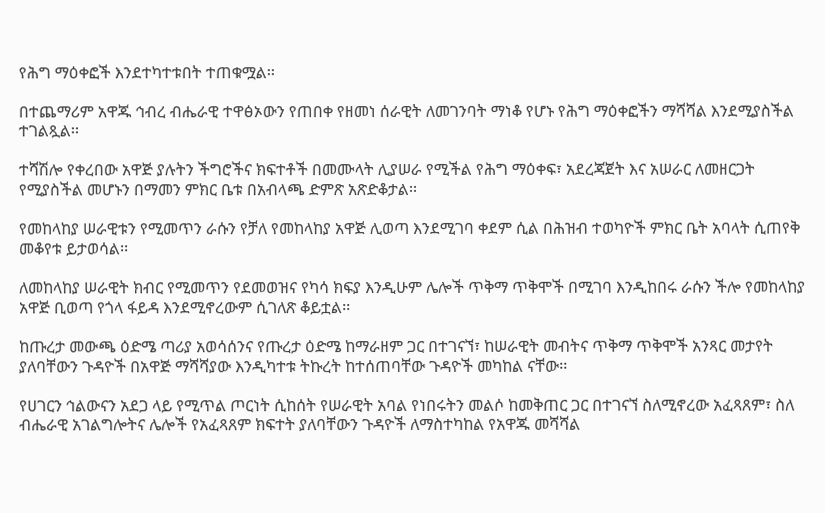የሕግ ማዕቀፎች እንደተካተቱበት ተጠቁሟል፡፡

በተጨማሪም አዋጁ ኅብረ ብሔራዊ ተዋፅኦውን የጠበቀ የዘመነ ሰራዊት ለመገንባት ማነቆ የሆኑ የሕግ ማዕቀፎችን ማሻሻል እንደሚያስችል ተገልጿል፡፡

ተሻሽሎ የቀረበው አዋጅ ያሉትን ችግሮችና ክፍተቶች በመሙላት ሊያሠራ የሚችል የሕግ ማዕቀፍ፣ አደረጃጀት እና አሠራር ለመዘርጋት የሚያስችል መሆኑን በማመን ምክር ቤቱ በአብላጫ ድምጽ አጽድቆታል፡፡

የመከላከያ ሠራዊቱን የሚመጥን ራሱን የቻለ የመከላከያ አዋጅ ሊወጣ እንደሚገባ ቀደም ሲል በሕዝብ ተወካዮች ምክር ቤት አባላት ሲጠየቅ መቆየቱ ይታወሳል፡፡

ለመከላከያ ሠራዊት ክብር የሚመጥን የደመወዝና የካሳ ክፍያ እንዲሁም ሌሎች ጥቅማ ጥቅሞች በሚገባ እንዲከበሩ ራሱን ችሎ የመከላከያ አዋጅ ቢወጣ የጎላ ፋይዳ እንደሚኖረውም ሲገለጽ ቆይቷል፡፡

ከጡረታ መውጫ ዕድሜ ጣሪያ አወሳሰንና የጡረታ ዕድሜ ከማራዘም ጋር በተገናኘ፣ ከሠራዊት መብትና ጥቅማ ጥቅሞች አንጻር መታየት ያለባቸውን ጉዳዮች በአዋጅ ማሻሻያው እንዲካተቱ ትኩረት ከተሰጠባቸው ጉዳዮች መካከል ናቸው፡፡

የሀገርን ኅልውናን አደጋ ላይ የሚጥል ጦርነት ሲከሰት የሠራዊት አባል የነበሩትን መልሶ ከመቅጠር ጋር በተገናኘ ስለሚኖረው አፈጻጸም፣ ስለ ብሔራዊ አገልግሎትና ሌሎች የአፈጻጸም ክፍተት ያለባቸውን ጉዳዮች ለማስተካከል የአዋጁ መሻሻል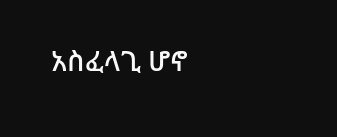አስፈላጊ ሆኖ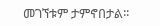መገኘቱም ታምኖበታል፡፡